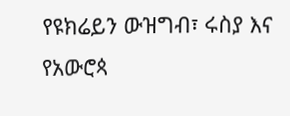የዩክሬይን ውዝግብ፣ ሩስያ እና የአውሮጳ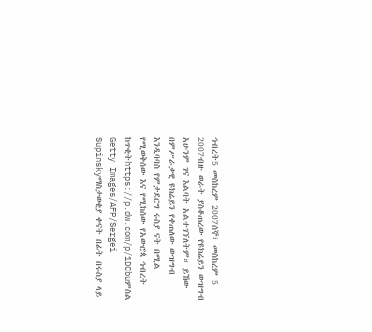ኅብረት5 መስከረም 2007ሰኞ፣ መስከረም 5 2007ብዙ ወራት ያስቆጠረው የዩክሬይን ውዝግብ አሁንም ገና እልባት አልተገኘለትም። ይኸው በምሥራቃዊ ዩክሬይን የቀጠለው ውዝግብ እንዲባባስ የምታደርግ ሩስያ ናት በሚል የሚወቅሰው እና የሚከሰው የአውሮጳ ኅብረት ከጥቂትhttps://p.dw.com/p/1DCbuምስል Getty Images/AFP/Sergei Supinskyማስታወቂያ ቀናት በፊት በሩስያ ላይ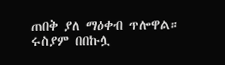ጠበቅ ያለ ማዕቀብ ጥሎዋል። ሩስያም በበኩሏ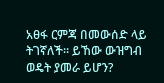አፀፋ ርምጃ በመውሰድ ላይ ትገኛለች። ይኸው ውዝግብ ወዴት ያመራ ይሆን?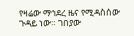የዛሬው ማኅደረ ዜና የሚዳስሰው ጉዳይ ነው። ገበያው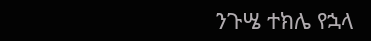ንጉሤ ተክሌ የኋላ